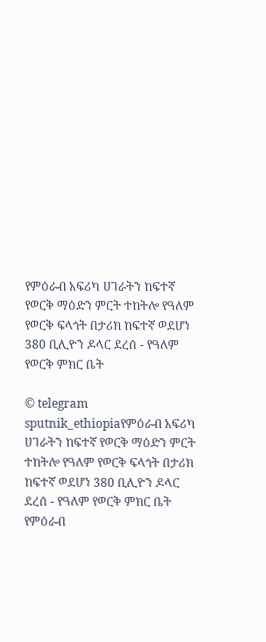የምዕራብ አፍሪካ ሀገራትን ከፍተኛ የወርቅ ማዕድን ምርት ተከትሎ የዓለም የወርቅ ፍላጎት በታሪክ ከፍተኛ ወደሆነ 380 ቢሊዮን ዶላር ደረሰ - የዓለም የወርቅ ምክር ቤት

© telegram sputnik_ethiopiaየምዕራብ አፍሪካ ሀገራትን ከፍተኛ የወርቅ ማዕድን ምርት ተከትሎ የዓለም የወርቅ ፍላጎት በታሪክ ከፍተኛ ወደሆነ 380 ቢሊዮን ዶላር ደረሰ - የዓለም የወርቅ ምክር ቤት
የምዕራብ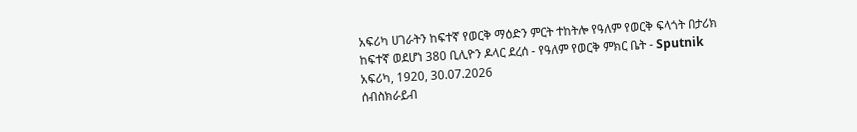አፍሪካ ሀገራትን ከፍተኛ የወርቅ ማዕድን ምርት ተከትሎ የዓለም የወርቅ ፍላጎት በታሪክ ከፍተኛ ወደሆነ 380 ቢሊዮን ዶላር ደረሰ - የዓለም የወርቅ ምክር ቤት - Sputnik አፍሪካ, 1920, 30.07.2026
ሰብስክራይብ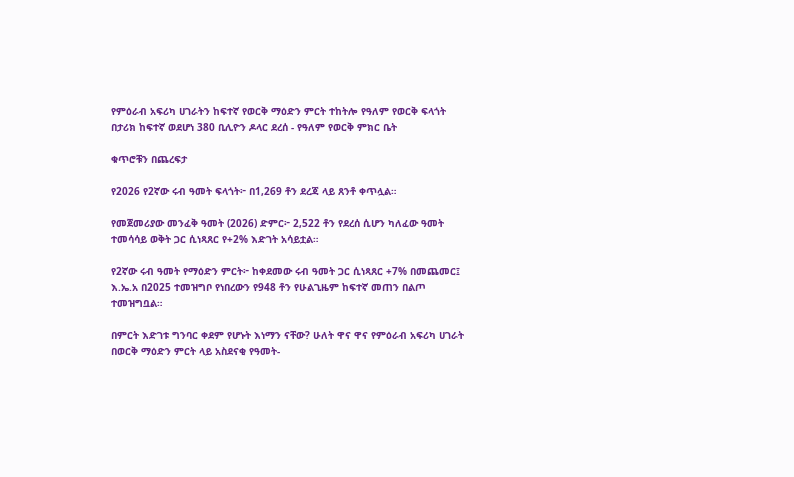የምዕራብ አፍሪካ ሀገራትን ከፍተኛ የወርቅ ማዕድን ምርት ተከትሎ የዓለም የወርቅ ፍላጎት በታሪክ ከፍተኛ ወደሆነ 380 ቢሊዮን ዶላር ደረሰ - የዓለም የወርቅ ምክር ቤት

ቁጥሮቹን በጨረፍታ

የ2026 የ2ኛው ሩብ ዓመት ፍላጎት፦ በ1,269 ቶን ደረጃ ላይ ጸንቶ ቀጥሏል።

የመጀመሪያው መንፈቅ ዓመት (2026) ድምር፦ 2,522 ቶን የደረሰ ሲሆን ካለፈው ዓመት ተመሳሳይ ወቅት ጋር ሲነጻጸር የ+2% እድገት አሳይቷል።

የ2ኛው ሩብ ዓመት የማዕድን ምርት፦ ከቀደመው ሩብ ዓመት ጋር ሲነጻጸር +7% በመጨመር፤ እ.ኤ.አ በ2025 ተመዝግቦ የነበረውን የ948 ቶን የሁልጊዜም ከፍተኛ መጠን በልጦ ተመዝግቧል።

በምርት እድገቱ ግንባር ቀደም የሆኑት እነማን ናቸው? ሁለት ዋና ዋና የምዕራብ አፍሪካ ሀገራት በወርቅ ማዕድን ምርት ላይ አስደናቂ የዓመት-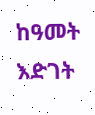ከዓመት እድገት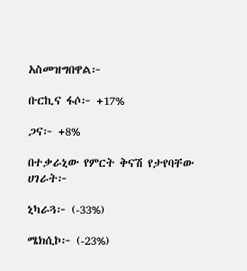አስመዝግበዋል፦

ቡርኪና ፋሶ፦ +17%

ጋና፦ +8%

በተቃራኒው የምርት ቅናሽ የታየባቸው ሀገራት፦

ኒካራጓ፦ (-33%)

ሜክሲኮ፦ (-23%)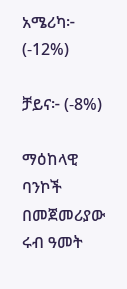አሜሪካ፦ (-12%)

ቻይና፦ (-8%)

ማዕከላዊ ባንኮች በመጀመሪያው ሩብ ዓመት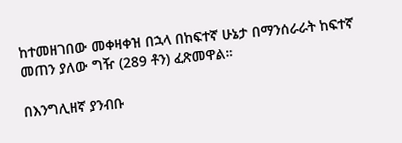ከተመዘገበው መቀዛቀዝ በኋላ በከፍተኛ ሁኔታ በማንሰራራት ከፍተኛ መጠን ያለው ግዥ (289 ቶን) ፈጽመዋል።

በእንግሊዘኛ ያንብቡ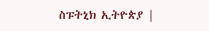ስፑትኒክ ኢትዮጵያ |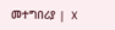መተግበሪያ |  X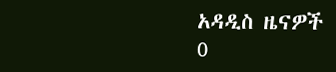አዳዲስ ዜናዎች
0